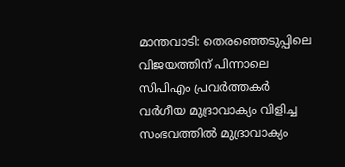മാന്തവാടി: തെരഞ്ഞെടുപ്പിലെ വിജയത്തിന് പിന്നാലെ സിപിഎം പ്രവർത്തകർ വർഗീയ മുദ്രാവാക്യം വിളിച്ച സംഭവത്തിൽ മുദ്രാവാക്യം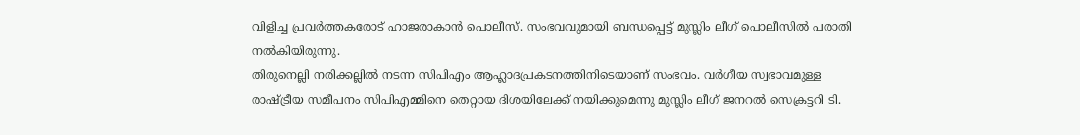വിളിച്ച പ്രവർത്തകരോട് ഹാജരാകാൻ പൊലീസ്. സംഭവവുമായി ബന്ധപ്പെട്ട് മുസ്ലിം ലീഗ് പൊലീസിൽ പരാതി നൽകിയിരുന്നു.
തിരുനെല്ലി നരിക്കല്ലിൽ നടന്ന സിപിഎം ആഹ്ലാദപ്രകടനത്തിനിടെയാണ് സംഭവം. വർഗീയ സ്വഭാവമുള്ള രാഷ്ട്രീയ സമീപനം സിപിഎമ്മിനെ തെറ്റായ ദിശയിലേക്ക് നയിക്കുമെന്നു മുസ്ലിം ലീഗ് ജനറൽ സെക്രട്ടറി ടി.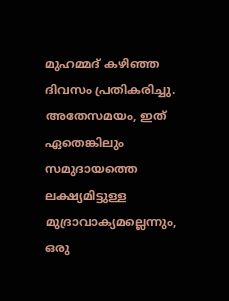മുഹമ്മദ് കഴിഞ്ഞ ദിവസം പ്രതികരിച്ചു. അതേസമയം, ഇത് ഏതെങ്കിലും സമുദായത്തെ ലക്ഷ്യമിട്ടുള്ള മുദ്രാവാക്യമല്ലെന്നും, ഒരു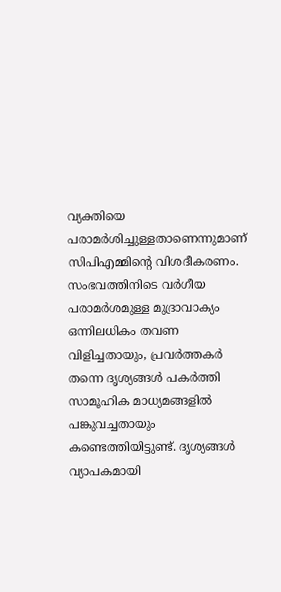വ്യക്തിയെ പരാമർശിച്ചുള്ളതാണെന്നുമാണ് സിപിഎമ്മിന്റെ വിശദീകരണം.
സംഭവത്തിനിടെ വർഗീയ പരാമർശമുള്ള മുദ്രാവാക്യം ഒന്നിലധികം തവണ വിളിച്ചതായും, പ്രവർത്തകർ തന്നെ ദൃശ്യങ്ങൾ പകർത്തി സാമൂഹിക മാധ്യമങ്ങളിൽ പങ്കുവച്ചതായും കണ്ടെത്തിയിട്ടുണ്ട്. ദൃശ്യങ്ങൾ വ്യാപകമായി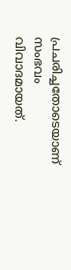പ്രചരിച്ചതോടെയാണ് സംഭവം വിവാദമായത്.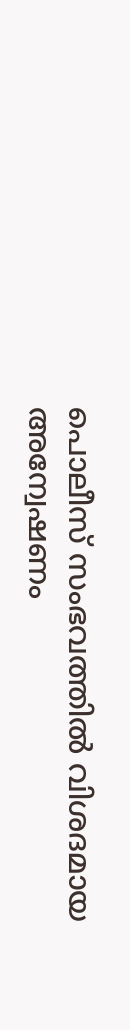പൊലീസ് സംഭവത്തിൽ വിശദമായ അന്വേഷണം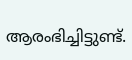ആരംഭിച്ചിട്ടുണ്ട്.